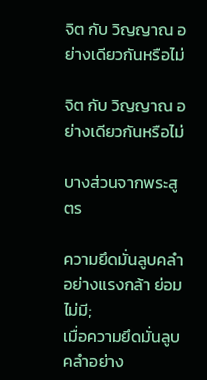จิต กับ วิญญาณ อย่างเดียวกันหรือไม่

จิต กับ วิญญาณ อย่างเดียวกันหรือไม่

บางส่วนจากพระสูตร

ความยึดมั่นลูบคลำอย่างแรงกล้า ย่อมไม่มี;
เมื่อความยึดมั่นลูบคลำอย่าง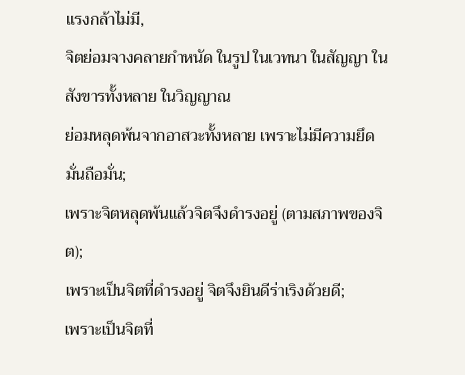แรงกล้าไม่มี,
จิตย่อมจางคลายกำหนัด ในรูป ในเวทนา ในสัญญา ในสังขารทั้งหลาย ในวิญญาณ
ย่อมหลุดพ้นจากอาสวะทั้งหลาย เพราะไม่มีความยึดมั่นถือมั่น;
เพราะจิตหลุดพ้นแล้วจิตจึงดำรงอยู่ (ตามสภาพของจิต);
เพราะเป็นจิตที่ดำรงอยู่ จิตจึงยินดีร่าเริงด้วยดี;
เพราะเป็นจิตที่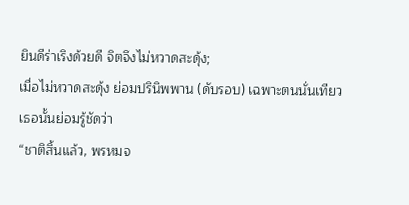ยินดีร่าเริงด้วยดี จิตจึงไม่หวาดสะดุ้ง;
เมื่อไม่หวาดสะดุ้ง ย่อมปรินิพพาน (ดับรอบ) เฉพาะตนนั่นเทียว
เธอนั้นย่อมรู้ชัดว่า
“ชาติสิ้นแล้ว, พรหมจ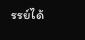รรย์ได้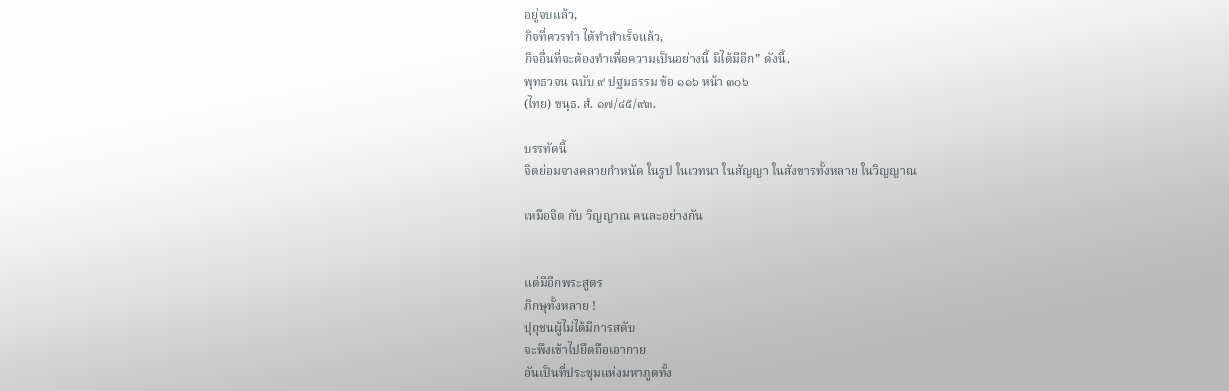อยู่จบแล้ว,
กิจที่ควรทำ ได้ทำสำเร็จแล้ว,
กิจอื่นที่จะต้องทำเพื่อความเป็นอย่างนี้ มิได้มีอีก” ดังนี้.
พุทธวจน ฉบับ ๙ ปฐมธรรม ข้อ ๑๑๖ หน้า ๓๐๖
(ไทย) ขนฺธ. สํ. ๑๗/๔๕/๙๓.

บรรทัดนี้
จิตย่อมจางคลายกำหนัด ในรูป ในเวทนา ในสัญญา ในสังขารทั้งหลาย ในวิญญาณ

เหมือจิต กับ วิญญาณ คนละอย่างกัน


แต่มีอีกพระสูตร
ภิกษุทั้งหลาย !
ปุถุชนผู้ไม่ได้มีการสดับ
จะพึงเข้าไปยึดถือเอากาย
อันเป็นที่ประชุมแห่งมหาภูตทั้ง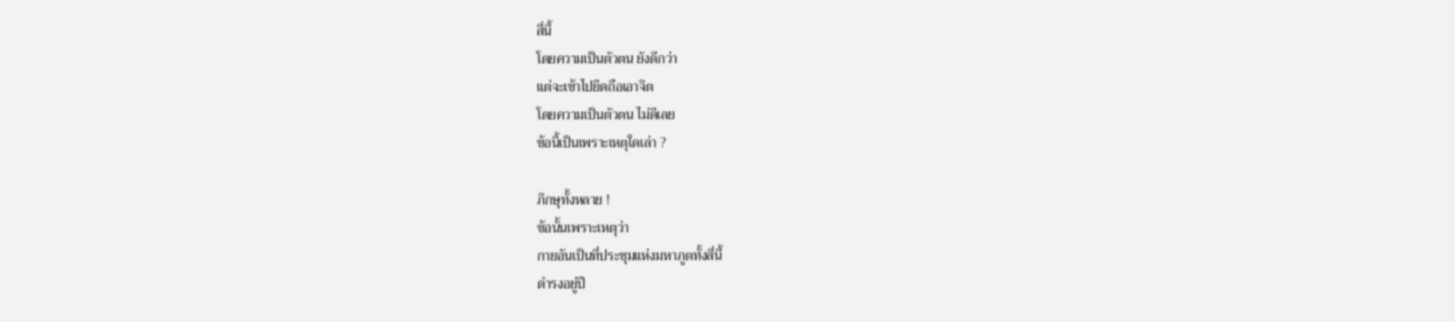สี่นี้
โดยความเป็นตัวตน ยังดีกว่า
แต่จะเข้าไปยึดถือเอาจิต
โดยความเป็นตัวตน ไม่ดีเลย
ข้อนี้เป็นเพราะเหตุใดเล่า ?

ภิกษุทั้งหลาย !
ข้อนั้นเพราะเหตุว่า
กายอันเป็นที่ประชุมแห่งมหาภูตทั้งสี่นี้
ดำรงอยู่ปี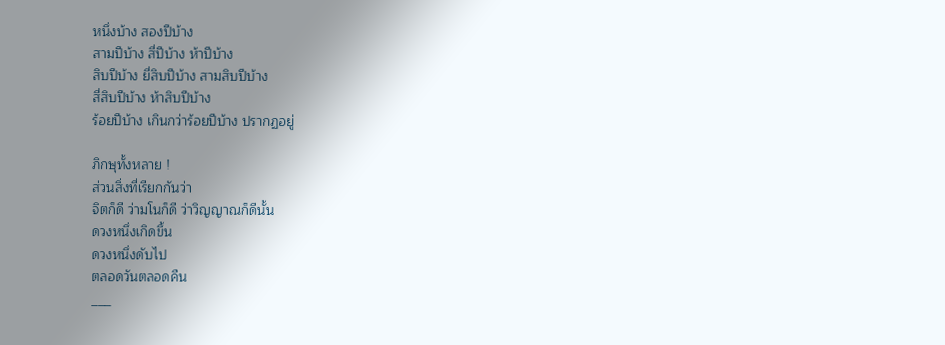หนึ่งบ้าง สองปีบ้าง
สามปีบ้าง สี่ปีบ้าง ห้าปีบ้าง
สิบปีบ้าง ยี่สิบปีบ้าง สามสิบปีบ้าง
สี่สิบปีบ้าง ห้าสิบปีบ้าง
ร้อยปีบ้าง เกินกว่าร้อยปีบ้าง ปรากฏอยู่

ภิกษุทั้งหลาย !
ส่วนสิ่งที่เรียกกันว่า
จิตก็ดี ว่ามโนก็ดี ว่าวิญญาณก็ดีนั้น
ดวงหนึ่งเกิดขึ้น
ดวงหนึ่งดับไป
ตลอดวันตลอดคืน
___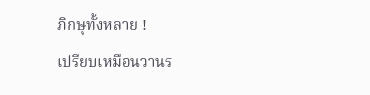ภิกษุทั้งหลาย !
เปรียบเหมือนวานร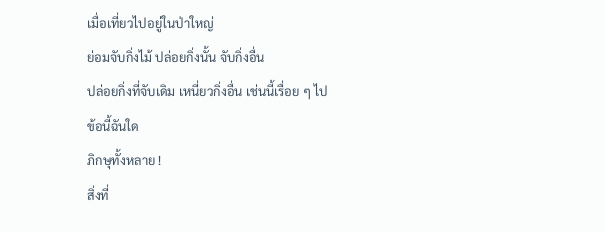เมื่อเที่ยวไปอยู่ในป่าใหญ่
ย่อมจับกิ่งไม้ ปล่อยกิ่งนั้น จับกิ่งอื่น
ปล่อยกิ่งที่จับเดิม เหนี่ยวกิ่งอื่น เช่นนี้เรื่อย ๆ ไป
ข้อนี้ฉันใด
ภิกษุทั้งหลาย !
สิ่งที่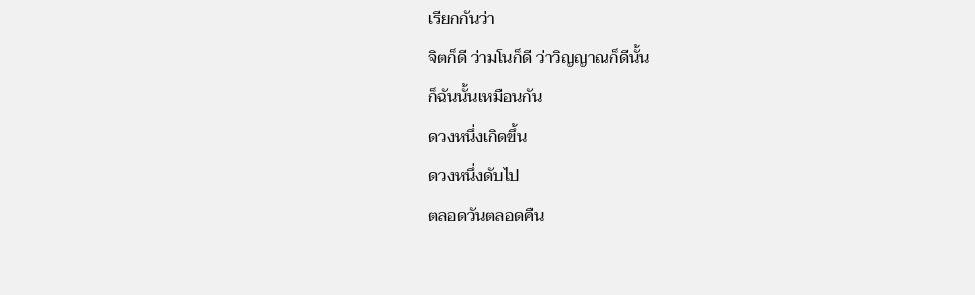เรียกกันว่า
จิตก็ดี ว่ามโนก็ดี ว่าวิญญาณก็ดีนั้น
ก็ฉันนั้นเหมือนกัน
ดวงหนึ่งเกิดขึ้น
ดวงหนึ่งดับไป
ตลอดวันตลอดคืน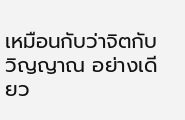เหมือนกับว่าจิตกับวิญญาณ อย่างเดียว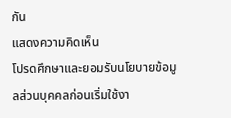กัน
แสดงความคิดเห็น
โปรดศึกษาและยอมรับนโยบายข้อมูลส่วนบุคคลก่อนเริ่มใช้งา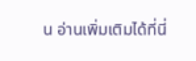น อ่านเพิ่มเติมได้ที่นี่